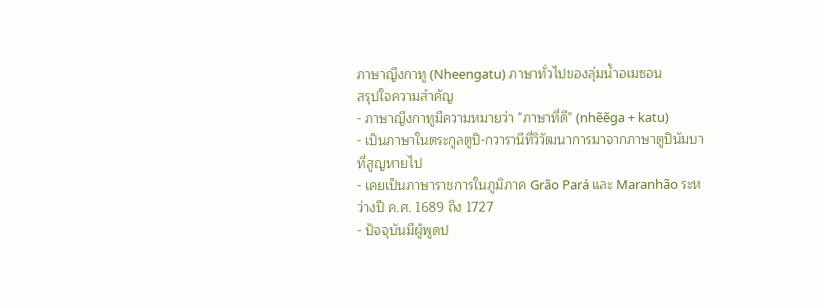ภาษาญีงกาทู (Nheengatu) ภาษาทั่วไปของลุ่มน้ำอเมซอน
สรุปใจความสำคัญ
- ภาษาญีงกาทูมีความหมายว่า "ภาษาที่ดี" (nhẽẽga + katu)
- เป็นภาษาในตระกูลตูปิ-กวารานีที่วิวัฒนาการมาจากภาษาตูปินัมบาที่สูญหายไป
- เคยเป็นภาษาราชการในภูมิภาค Grão Pará และ Maranhão ระหว่างปี ค.ศ. 1689 ถึง 1727
- ปัจจุบันมีผู้พูดป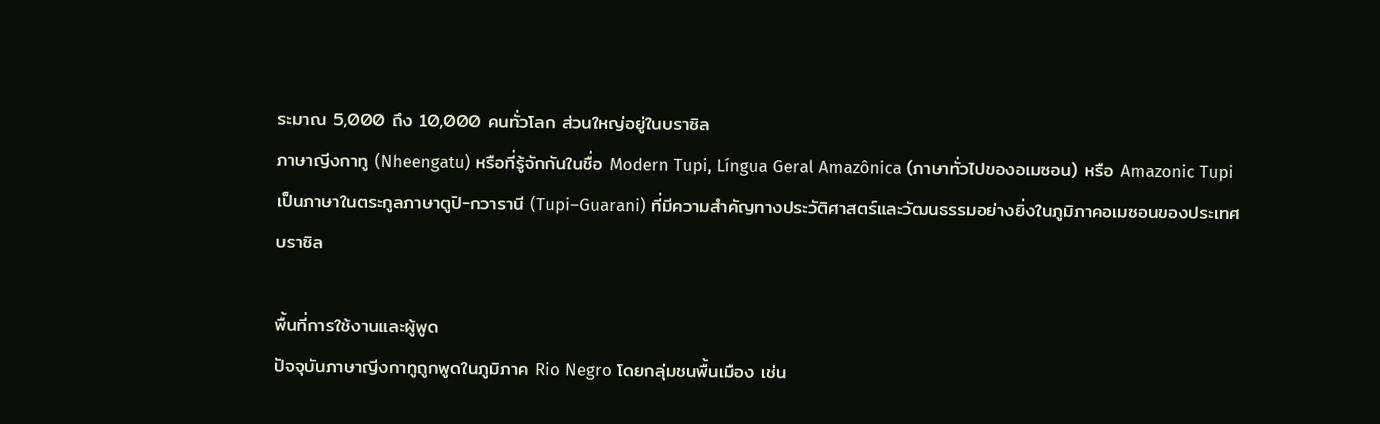ระมาณ 5,000 ถึง 10,000 คนทั่วโลก ส่วนใหญ่อยู่ในบราซิล
ภาษาญีงกาทู (Nheengatu) หรือที่รู้จักกันในชื่อ Modern Tupi, Língua Geral Amazônica (ภาษาทั่วไปของอเมซอน) หรือ Amazonic Tupi เป็นภาษาในตระกูลภาษาตูปิ-กวารานี (Tupi–Guarani) ที่มีความสำคัญทางประวัติศาสตร์และวัฒนธรรมอย่างยิ่งในภูมิภาคอเมซอนของประเทศบราซิล

พื้นที่การใช้งานและผู้พูด
ปัจจุบันภาษาญีงกาทูถูกพูดในภูมิภาค Rio Negro โดยกลุ่มชนพื้นเมือง เช่น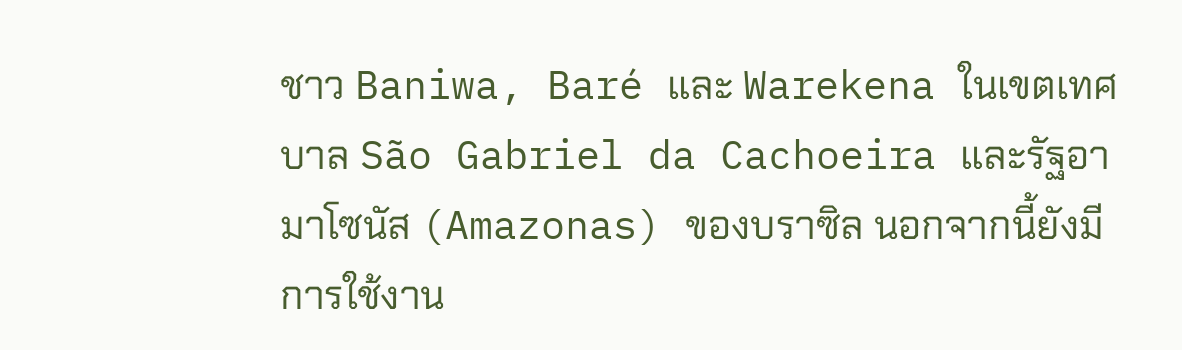ชาว Baniwa, Baré และ Warekena ในเขตเทศบาล São Gabriel da Cachoeira และรัฐอามาโซนัส (Amazonas) ของบราซิล นอกจากนี้ยังมีการใช้งาน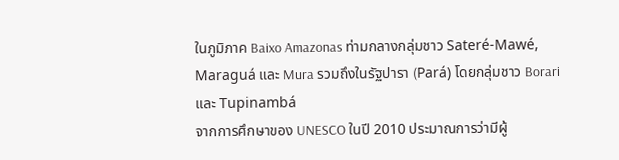ในภูมิภาค Baixo Amazonas ท่ามกลางกลุ่มชาว Sateré-Mawé, Maraguá และ Mura รวมถึงในรัฐปารา (Pará) โดยกลุ่มชาว Borari และ Tupinambá
จากการศึกษาของ UNESCO ในปี 2010 ประมาณการว่ามีผู้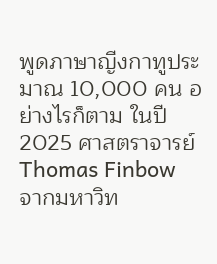พูดภาษาญีงกาทูประมาณ 10,000 คน อย่างไรก็ตาม ในปี 2025 ศาสตราจารย์ Thomas Finbow จากมหาวิท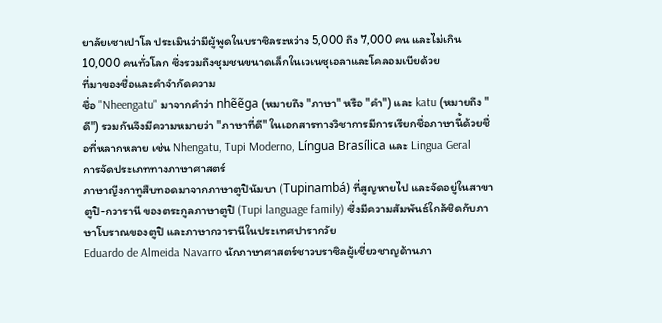ยาลัยเซาเปาโล ประเมินว่ามีผู้พูดในบราซิลระหว่าง 5,000 ถึง 7,000 คน และไม่เกิน 10,000 คนทั่วโลก ซึ่งรวมถึงชุมชนขนาดเล็กในเวเนซุเอลาและโคลอมเบียด้วย
ที่มาของชื่อและคำจำกัดความ
ชื่อ "Nheengatu" มาจากคำว่า nhẽẽga (หมายถึง "ภาษา" หรือ "คำ") และ katu (หมายถึง "ดี") รวมกันจึงมีความหมายว่า "ภาษาที่ดี" ในเอกสารทางวิชาการมีการเรียกชื่อภาษานี้ด้วยชื่อที่หลากหลาย เช่น Nhengatu, Tupi Moderno, Língua Brasílica และ Lingua Geral
การจัดประเภททางภาษาศาสตร์
ภาษาญีงกาทูสืบทอดมาจากภาษาตูปินัมบา (Tupinambá) ที่สูญหายไป และจัดอยู่ในสาขาตูปิ-กวารานี ของตระกูลภาษาตูปิ (Tupi language family) ซึ่งมีความสัมพันธ์ใกล้ชิดกับภาษาโบราณของตูปิ และภาษากวารานีในประเทศปารากวัย
Eduardo de Almeida Navarro นักภาษาศาสตร์ชาวบราซิลผู้เชี่ยวชาญด้านภา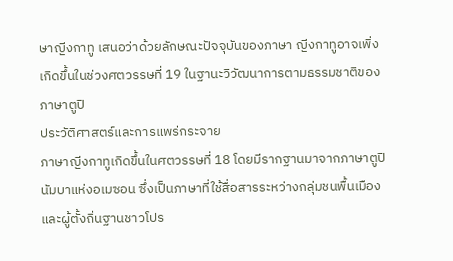ษาญีงกาทู เสนอว่าด้วยลักษณะปัจจุบันของภาษา ญีงกาทูอาจเพิ่งเกิดขึ้นในช่วงศตวรรษที่ 19 ในฐานะวิวัฒนาการตามธรรมชาติของภาษาตูปิ
ประวัติศาสตร์และการแพร่กระจาย
ภาษาญีงกาทูเกิดขึ้นในศตวรรษที่ 18 โดยมีรากฐานมาจากภาษาตูปินัมบาแห่งอเมซอน ซึ่งเป็นภาษาที่ใช้สื่อสารระหว่างกลุ่มชนพื้นเมืองและผู้ตั้งถิ่นฐานชาวโปร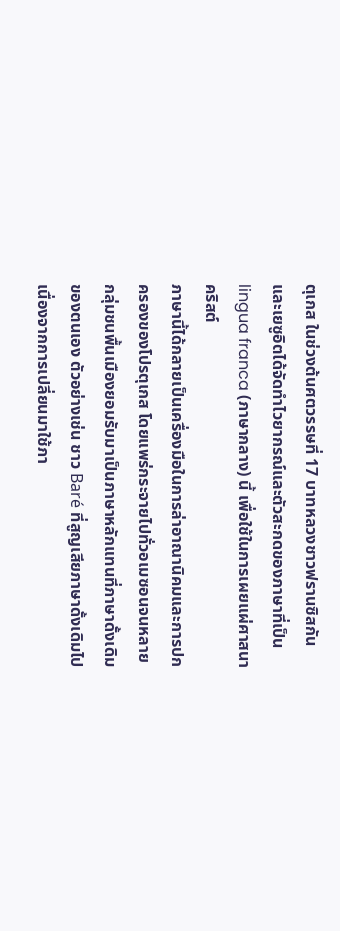ตุเกส ในช่วงต้นศตวรรษที่ 17 บาทหลวงชาวฟรานซิสกันและเยซูอิตได้จัดทำไวยากรณ์และตัวสะกดของภาษาที่เป็น lingua franca (ภาษากลาง) นี้ เพื่อใช้ในการเผยแผ่ศาสนาคริสต์
ภาษานี้ได้กลายเป็นเครื่องมือในการล่าอาณานิคมและการปกครองของโปรตุเกส โดยแพร่กระจายไปทั่วอเมซอนจนหลายกลุ่มชนพื้นเมืองยอมรับมาเป็นภาษาหลักแทนที่ภาษาดั้งเดิมของตนเอง ตัวอย่างเช่น ชาว Baré ที่สูญเสียภาษาดั้งเดิมไปเนื่องจากการเปลี่ยนมาใช้ภา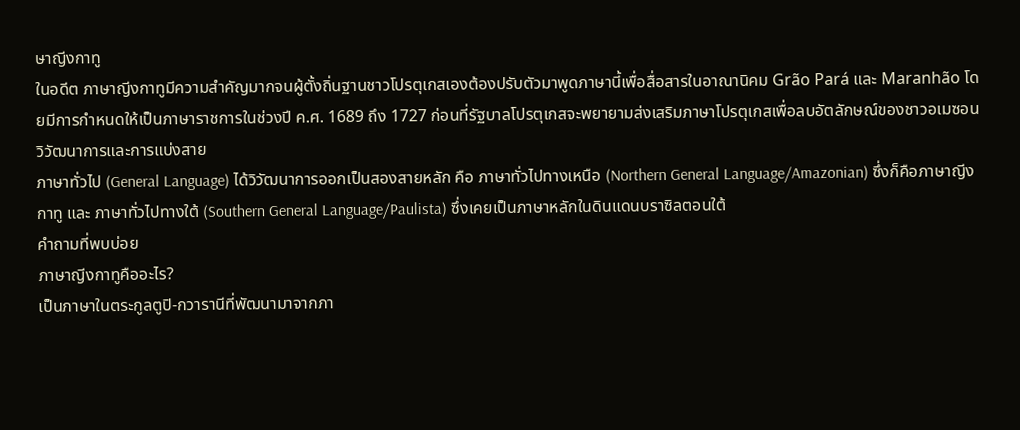ษาญีงกาทู
ในอดีต ภาษาญีงกาทูมีความสำคัญมากจนผู้ตั้งถิ่นฐานชาวโปรตุเกสเองต้องปรับตัวมาพูดภาษานี้เพื่อสื่อสารในอาณานิคม Grão Pará และ Maranhão โดยมีการกำหนดให้เป็นภาษาราชการในช่วงปี ค.ศ. 1689 ถึง 1727 ก่อนที่รัฐบาลโปรตุเกสจะพยายามส่งเสริมภาษาโปรตุเกสเพื่อลบอัตลักษณ์ของชาวอเมซอน
วิวัฒนาการและการแบ่งสาย
ภาษาทั่วไป (General Language) ได้วิวัฒนาการออกเป็นสองสายหลัก คือ ภาษาทั่วไปทางเหนือ (Northern General Language/Amazonian) ซึ่งก็คือภาษาญีงกาทู และ ภาษาทั่วไปทางใต้ (Southern General Language/Paulista) ซึ่งเคยเป็นภาษาหลักในดินแดนบราซิลตอนใต้
คำถามที่พบบ่อย
ภาษาญีงกาทูคืออะไร?
เป็นภาษาในตระกูลตูปิ-กวารานีที่พัฒนามาจากภา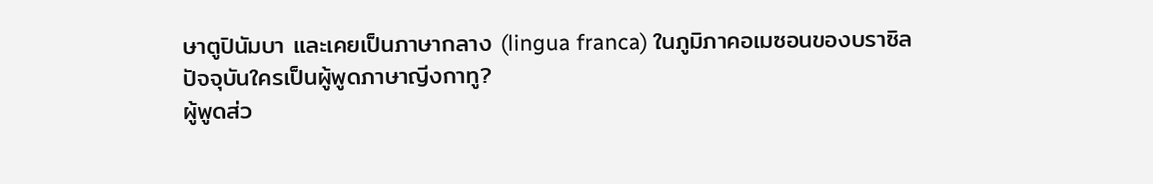ษาตูปินัมบา และเคยเป็นภาษากลาง (lingua franca) ในภูมิภาคอเมซอนของบราซิล
ปัจจุบันใครเป็นผู้พูดภาษาญีงกาทู?
ผู้พูดส่ว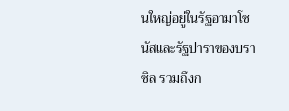นใหญ่อยู่ในรัฐอามาโซนัสและรัฐปาราของบราซิล รวมถึงก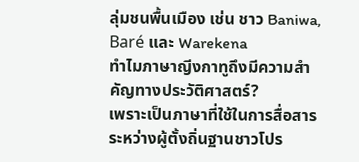ลุ่มชนพื้นเมือง เช่น ชาว Baniwa, Baré และ Warekena
ทำไมภาษาญีงกาทูถึงมีความสำคัญทางประวัติศาสตร์?
เพราะเป็นภาษาที่ใช้ในการสื่อสารระหว่างผู้ตั้งถิ่นฐานชาวโปร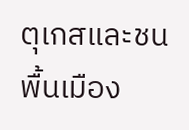ตุเกสและชนพื้นเมือง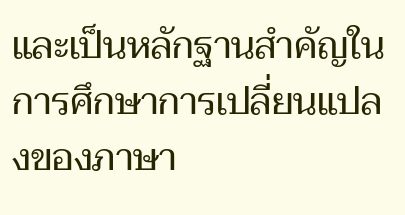และเป็นหลักฐานสำคัญในการศึกษาการเปลี่ยนแปลงของภาษา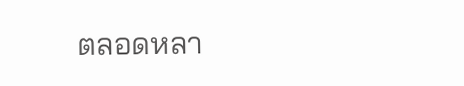ตลอดหลา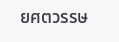ยศตวรรษ